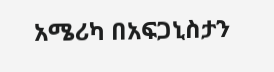አሜሪካ በአፍጋኒስታን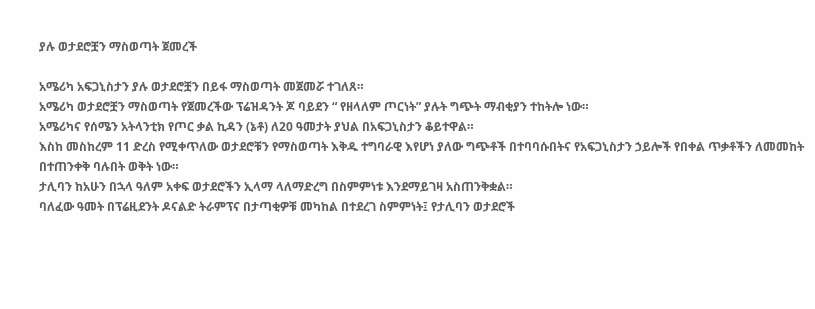ያሉ ወታደሮቿን ማስወጣት ጀመረች

አሜሪካ አፍጋኒስታን ያሉ ወታደሮቿን በይፋ ማስወጣት መጀመሯ ተገለጸ።
አሜሪካ ወታደሮቿን ማስወጣት የጀመረችው ፕሬዝዳንት ጆ ባይደን “ የዘላለም ጦርነት” ያሉት ግጭት ማብቂያን ተከትሎ ነው።
አሜሪካና የሰሜን አትላንቲክ የጦር ቃል ኪዳን (ኔቶ) ለ20 ዓመታት ያህል በአፍጋኒስታን ቆይተዋል።
እስከ መስከረም 11 ድረስ የሚቀጥለው ወታደሮቹን የማስወጣት እቅዱ ተግባራዊ እየሆነ ያለው ግጭቶች በተባባሱበትና የአፍጋኒስታን ኃይሎች የበቀል ጥቃቶችን ለመመከት በተጠንቀቅ ባሉበት ወቅት ነው።
ታሊባን ከአሁን በኋላ ዓለም አቀፍ ወታደሮችን ኢላማ ላለማድረግ በስምምነቱ እንደማይገዛ አስጠንቅቋል።
ባለፈው ዓመት በፕሬዚደንት ዶናልድ ትራምፕና በታጣቂዎቹ መካከል በተደረገ ስምምነት፤ የታሊባን ወታደሮች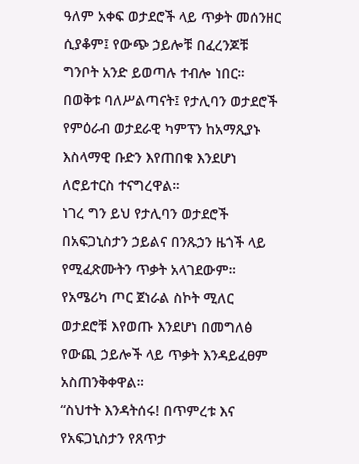ዓለም አቀፍ ወታደሮች ላይ ጥቃት መሰንዘር ሲያቆም፤ የውጭ ኃይሎቹ በፈረንጆቹ ግንቦት አንድ ይወጣሉ ተብሎ ነበር።
በወቅቱ ባለሥልጣናት፤ የታሊባን ወታደሮች የምዕራብ ወታደራዊ ካምፕን ከአማጺያኑ እስላማዊ ቡድን እየጠበቁ እንደሆነ ለሮይተርስ ተናግረዋል።
ነገረ ግን ይህ የታሊባን ወታደሮች በአፍጋኒስታን ኃይልና በንጹኃን ዜጎች ላይ የሚፈጽሙትን ጥቃት አላገደውም።
የአሜሪካ ጦር ጀነራል ስኮት ሚለር ወታደሮቹ እየወጡ እንደሆነ በመግለፅ የውጪ ኃይሎች ላይ ጥቃት እንዳይፈፀም አስጠንቅቀዋል።
“ስህተት እንዳትሰሩ! በጥምረቱ እና የአፍጋኒስታን የጸጥታ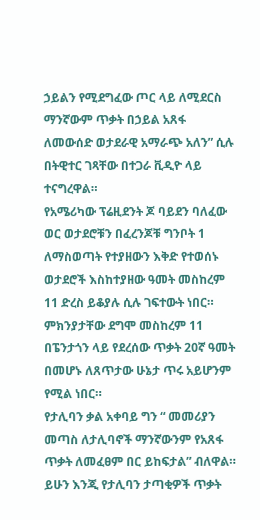ኃይልን የሚደግፈው ጦር ላይ ለሚደርስ ማንኛውም ጥቃት በኃይል አጸፋ ለመውሰድ ወታደራዊ አማራጭ አለን” ሲሉ በትዊተር ገጻቸው በተጋራ ቪዲዮ ላይ ተናግረዋል።
የአሜሪካው ፕሬዚደንት ጆ ባይደን ባለፈው ወር ወታደሮቹን በፈረንጆቹ ግንቦት 1 ለማስወጣት የተያዘውን እቅድ የተወሰኑ ወታደሮች እስከተያዘው ዓመት መስከረም 11 ድረስ ይቆያሉ ሲሉ ገፍተውት ነበር።
ምክንያታቸው ደግሞ መስከረም 11 በፔንታጎን ላይ የደረሰው ጥቃት 20ኛ ዓመት በመሆኑ ለጸጥታው ሁኔታ ጥሩ አይሆንም የሚል ነበር።
የታሊባን ቃል አቀባይ ግን “ መመሪያን መጣስ ለታሊባኖች ማንኛውንም የአጸፋ ጥቃት ለመፈፀም በር ይከፍታል” ብለዋል።
ይሁን እንጂ የታሊባን ታጣቂዎች ጥቃት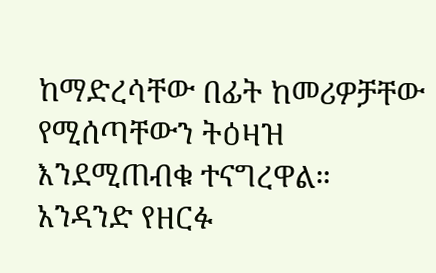ከማድረሳቸው በፊት ከመሪዎቻቸው የሚሰጣቸውን ትዕዛዝ እንደሚጠብቁ ተናግረዋል።
አንዳንድ የዘርፉ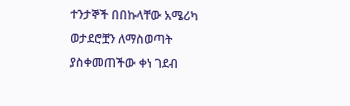ተንታኞች በበኩላቸው አሜሪካ ወታደሮቿን ለማስወጣት ያስቀመጠችው ቀነ ገደብ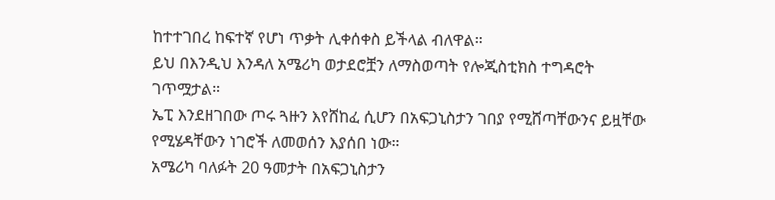ከተተገበረ ከፍተኛ የሆነ ጥቃት ሊቀሰቀስ ይችላል ብለዋል።
ይህ በእንዲህ እንዳለ አሜሪካ ወታደሮቿን ለማስወጣት የሎጂስቲክስ ተግዳሮት ገጥሟታል።
ኤፒ እንደዘገበው ጦሩ ጓዙን እየሸከፈ ሲሆን በአፍጋኒስታን ገበያ የሚሸጣቸውንና ይዟቸው የሚሄዳቸውን ነገሮች ለመወሰን እያሰበ ነው።
አሜሪካ ባለፉት 20 ዓመታት በአፍጋኒስታን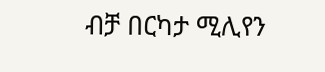ብቻ በርካታ ሚሊየን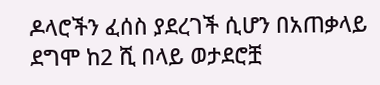ዶላሮችን ፈሰስ ያደረገች ሲሆን በአጠቃላይ ደግሞ ከ2 ሺ በላይ ወታደሮቿ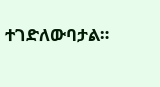ተገድለውባታል።